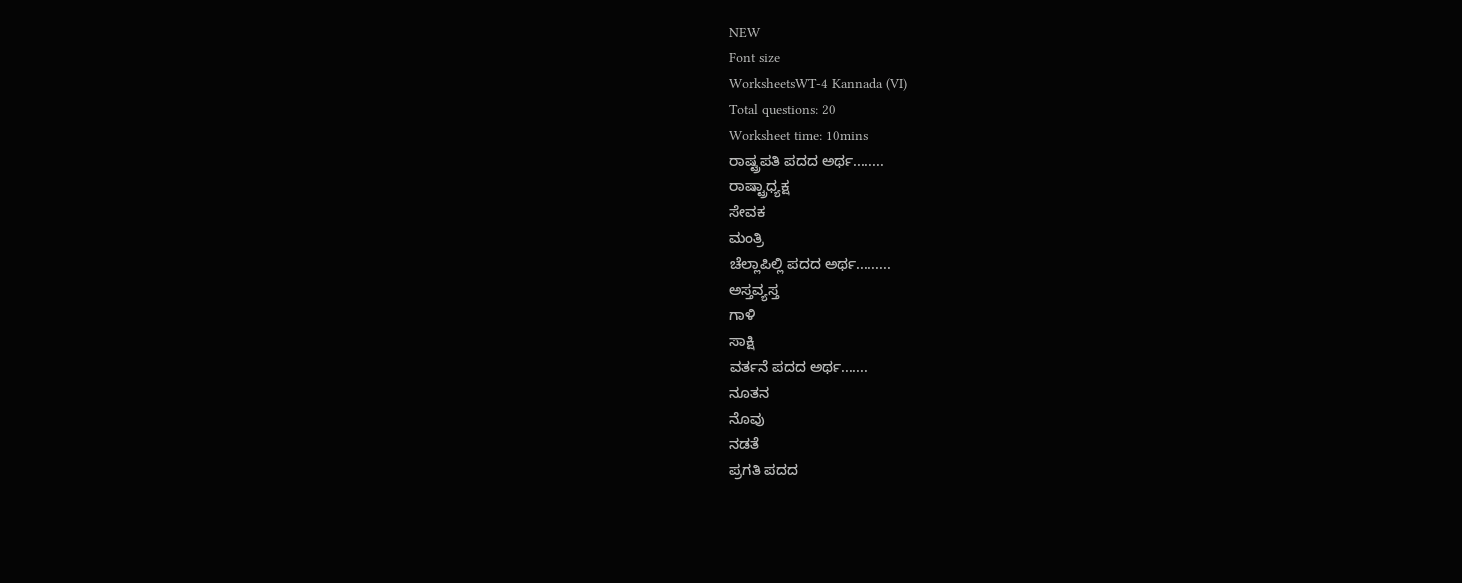NEW
Font size
WorksheetsWT-4 Kannada (VI)
Total questions: 20
Worksheet time: 10mins
ರಾಷ್ಟ್ರಪತಿ ಪದದ ಅರ್ಥ........
ರಾಷ್ಟ್ರಾಧ್ಯಕ್ಷ
ಸೇವಕ
ಮಂತ್ರಿ
ಚೆಲ್ಲಾಪಿಲ್ಲಿ ಪದದ ಅರ್ಥ.........
ಅಸ್ತವ್ಯಸ್ತ
ಗಾಳಿ
ಸಾಕ್ಷಿ
ವರ್ತನೆ ಪದದ ಅರ್ಥ.......
ನೂತನ
ನೊವು
ನಡತೆ
ಪ್ರಗತಿ ಪದದ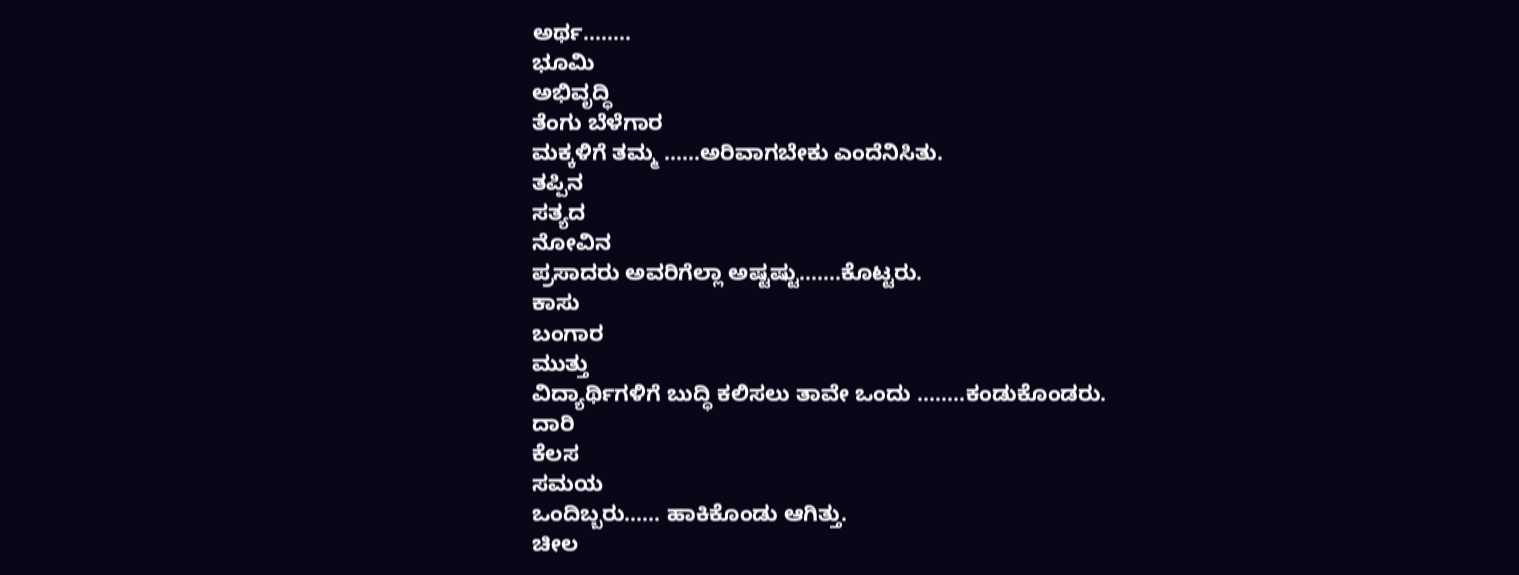ಅರ್ಥ........
ಭೂಮಿ
ಅಭಿವೃದ್ಧಿ
ತೆಂಗು ಬೆಳೆಗಾರ
ಮಕ್ಕಳಿಗೆ ತಮ್ಮ ......ಅರಿವಾಗಬೇಕು ಎಂದೆನಿಸಿತು.
ತಪ್ಪಿನ
ಸತ್ಯದ
ನೋವಿನ
ಪ್ರಸಾದರು ಅವರಿಗೆಲ್ಲಾ ಅಷ್ಟಷ್ಟು.......ಕೊಟ್ಟರು.
ಕಾಸು
ಬಂಗಾರ
ಮುತ್ತು
ವಿದ್ಯಾರ್ಥಿಗಳಿಗೆ ಬುದ್ಧಿ ಕಲಿಸಲು ತಾವೇ ಒಂದು ........ಕಂಡುಕೊಂಡರು.
ದಾರಿ
ಕೆಲಸ
ಸಮಯ
ಒಂದಿಬ್ಬರು...... ಹಾಕಿಕೊಂಡು ಆಗಿತ್ತು.
ಚೀಲ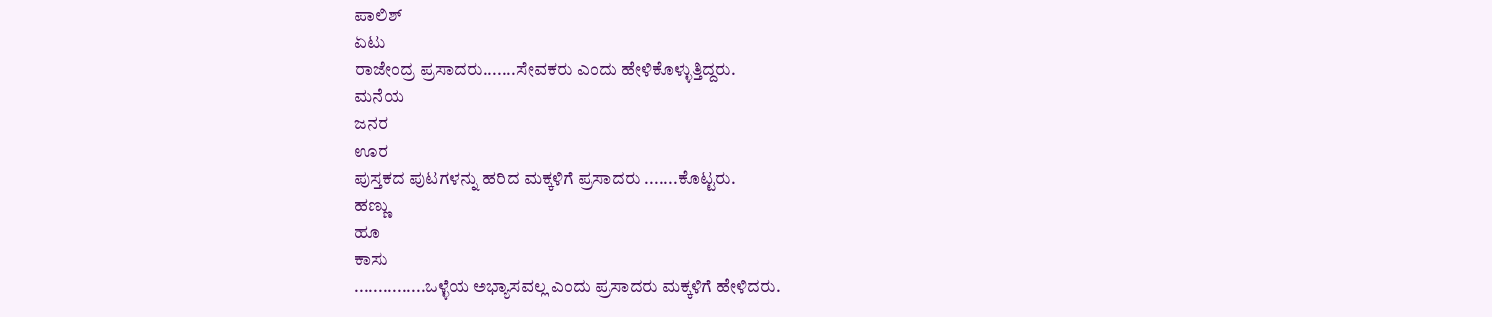ಪಾಲಿಶ್
ಏಟು
ರಾಜೇಂದ್ರ ಪ್ರಸಾದರು.......ಸೇವಕರು ಎಂದು ಹೇಳಿಕೊಳ್ಳುತ್ತಿದ್ದರು.
ಮನೆಯ
ಜನರ
ಊರ
ಪುಸ್ತಕದ ಪುಟಗಳನ್ನು ಹರಿದ ಮಕ್ಕಳಿಗೆ ಪ್ರಸಾದರು .......ಕೊಟ್ಟರು.
ಹಣ್ಣು
ಹೂ
ಕಾಸು
...............ಒಳ್ಳೆಯ ಅಭ್ಯಾಸವಲ್ಲ ಎಂದು ಪ್ರಸಾದರು ಮಕ್ಕಳಿಗೆ ಹೇಳಿದರು.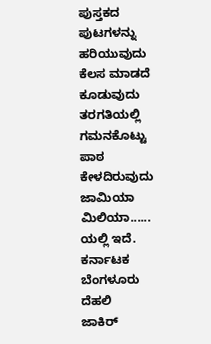ಪುಸ್ತಕದ ಪುಟಗಳನ್ನು ಹರಿಯುವುದು
ಕೆಲಸ ಮಾಡದೆ ಕೂಡುವುದು
ತರಗತಿಯಲ್ಲಿ ಗಮನಕೊಟ್ಟು ಪಾಠ ಕೇಳದಿರುವುದು
ಜಾಮಿಯಾ ಮಿಲಿಯಾ...... ಯಲ್ಲಿ ಇದೆ.
ಕರ್ನಾಟಕ
ಬೆಂಗಳೂರು
ದೆಹಲಿ
ಜಾಕಿರ್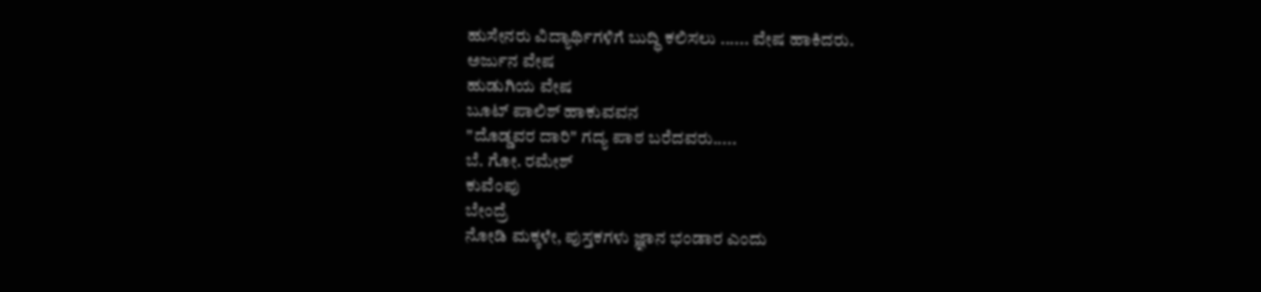ಹುಸೇನರು ವಿದ್ಯಾರ್ಥಿಗಳಿಗೆ ಬುದ್ಧಿ ಕಲಿಸಲು ...... ವೇಷ ಹಾಕಿದರು.
ಅರ್ಜುನ ವೇಷ
ಹುಡುಗಿಯ ವೇಷ
ಬೂಟ್ ಪಾಲಿಶ್ ಹಾಕುವವನ
"ದೊಡ್ಡವರ ದಾರಿ" ಗದ್ಯ ಪಾಠ ಬರೆದವರು.....
ಬೆ. ಗೋ. ರಮೇಶ್
ಕುವೆಂಪು
ಬೇಂದ್ರೆ
ನೋಡಿ ಮಕ್ಕಳೇ, ಪುಸ್ತಕಗಳು ಜ್ಞಾನ ಭಂಡಾರ ಎಂದು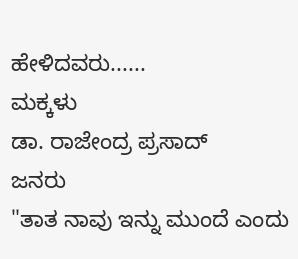ಹೇಳಿದವರು......
ಮಕ್ಕಳು
ಡಾ. ರಾಜೇಂದ್ರ ಪ್ರಸಾದ್
ಜನರು
"ತಾತ ನಾವು ಇನ್ನು ಮುಂದೆ ಎಂದು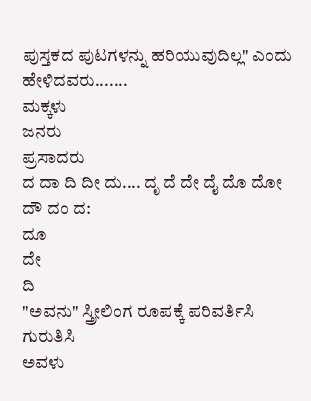ಪುಸ್ತಕದ ಪುಟಗಳನ್ನು ಹರಿಯುವುದಿಲ್ಲ" ಎಂದು ಹೇಳಿದವರು.......
ಮಕ್ಕಳು
ಜನರು
ಪ್ರಸಾದರು
ದ ದಾ ದಿ ದೀ ದು.... ದೃ ದೆ ದೇ ದೈ ದೊ ದೋ ದೌ ದಂ ದ:
ದೂ
ದೇ
ದಿ
"ಅವನು" ಸ್ತ್ರೀಲಿಂಗ ರೂಪಕ್ಕೆ ಪರಿವರ್ತಿಸಿ ಗುರುತಿಸಿ
ಅವಳು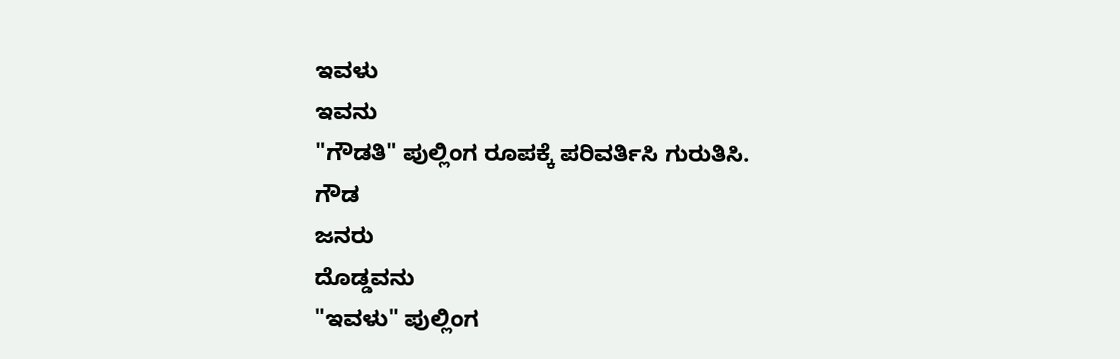ಇವಳು
ಇವನು
"ಗೌಡತಿ" ಪುಲ್ಲಿಂಗ ರೂಪಕ್ಕೆ ಪರಿವರ್ತಿಸಿ ಗುರುತಿಸಿ.
ಗೌಡ
ಜನರು
ದೊಡ್ಡವನು
"ಇವಳು" ಪುಲ್ಲಿಂಗ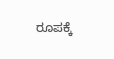ರೂಪಕ್ಕೆ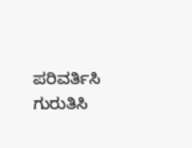ಪರಿವರ್ತಿಸಿ ಗುರುತಿಸಿ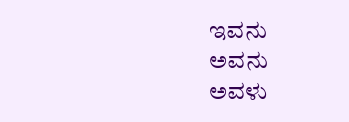ಇವನು
ಅವನು
ಅವಳು